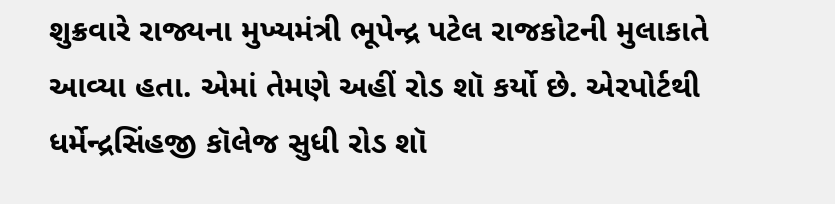શુક્રવારે રાજ્યના મુખ્યમંત્રી ભૂપેન્દ્ર પટેલ રાજકોટની મુલાકાતે આવ્યા હતા. એમાં તેમણે અહીં રોડ શૉ કર્યો છે. એરપોર્ટથી ધર્મેન્દ્રસિંહજી કૉલેજ સુધી રોડ શૉ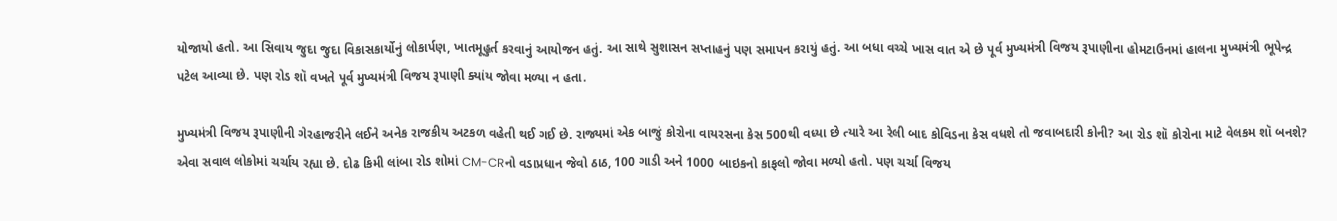યોજાયો હતો. આ સિવાય જુદા જુદા વિકાસકાર્યોનું લોકાર્પણ, ખાતમૂહુર્ત કરવાનું આયોજન હતું. આ સાથે સુશાસન સપ્તાહનું પણ સમાપન કરાયું હતું. આ બધા વચ્ચે ખાસ વાત એ છે પૂર્વ મુખ્યમંત્રી વિજય રૂપાણીના હોમટાઉનમાં હાલના મુખ્યમંત્રી ભૂપેન્દ્ર પટેલ આવ્યા છે. પણ રોડ શૉ વખતે પૂર્વ મુખ્યમંત્રી વિજય રૂપાણી ક્યાંય જોવા મળ્યા ન હતા.

મુખ્યમંત્રી વિજય રૂપાણીની ગેરહાજરીને લઈને અનેક રાજકીય અટકળ વહેતી થઈ ગઈ છે. રાજ્યમાં એક બાજું કોરોના વાયરસના કેસ 500થી વધ્યા છે ત્યારે આ રેલી બાદ કોવિડના કેસ વધશે તો જવાબદારી કોની? આ રોડ શૉ કોરોના માટે વેલકમ શૉ બનશે? એવા સવાલ લોકોમાં ચર્ચાય રહ્યા છે. દોઢ કિમી લાંબા રોડ શોમાં CM-CRનો વડાપ્રધાન જેવો ઠાઠ, 100 ગાડી અને 1000 બાઇકનો કાફલો જોવા મળ્યો હતો. પણ ચર્ચા વિજય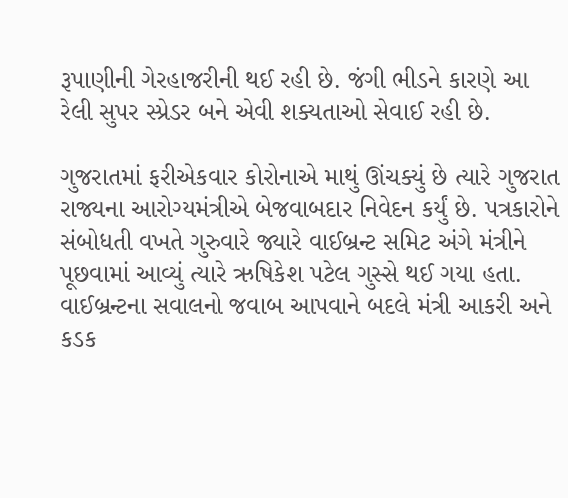રૂપાણીની ગેરહાજરીની થઈ રહી છે. જંગી ભીડને કારણે આ રેલી સુપર સ્પ્રેડર બને એવી શક્યતાઓ સેવાઈ રહી છે.

ગુજરાતમાં ફરીએકવાર કોરોનાએ માથું ઊંચક્યું છે ત્યારે ગુજરાત રાજ્યના આરોગ્યમંત્રીએ બેજવાબદાર નિવેદન કર્યું છે. પત્રકારોને સંબોધતી વખતે ગુરુવારે જ્યારે વાઈબ્રન્ટ સમિટ અંગે મંત્રીને પૂછવામાં આવ્યું ત્યારે ઋષિકેશ પટેલ ગુસ્સે થઈ ગયા હતા. વાઈબ્રન્ટના સવાલનો જવાબ આપવાને બદલે મંત્રી આકરી અને કડક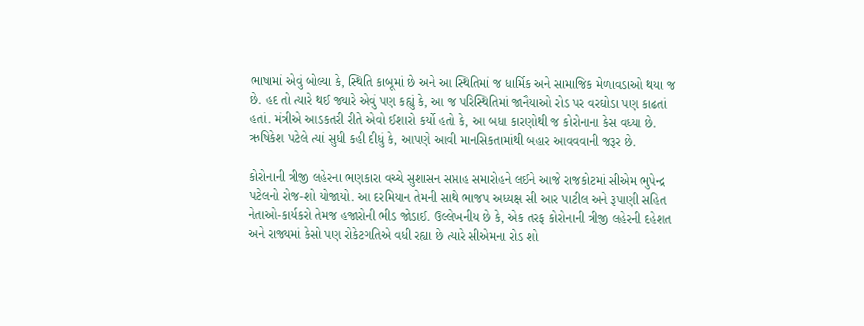ભાષામાં એવું બોલ્યા કે, સ્થિતિ કાબૂમાં છે અને આ સ્થિતિમાં જ ધાર્મિક અને સામાજિક મેળાવડાઓ થયા જ છે. હદ તો ત્યારે થઈ જ્યારે એવું પણ કહ્યું કે, આ જ પરિસ્થિતિમાં જાનૈયાઓ રોડ પર વરઘોડા પણ કાઢતાં હતાં. મંત્રીએ આડકતરી રીતે એવો ઈશારો કર્યો હતો કે, આ બધા કારણોથી જ કોરોનાના કેસ વધ્યા છે. ઋષિકેશ પટેલે ત્યાં સુધી કહી દીધું કે, આપણે આવી માનસિકતામાંથી બહાર આવવવાની જરૂર છે.

કોરોનાની ત્રીજી લહેરના ભણકારા વચ્ચે સુશાસન સપ્તાહ સમારોહને લઈને આજે રાજકોટમાં સીએમ ભુપેન્દ્ર પટેલનો રોજ-શો યોજાયો. આ દરમિયાન તેમની સાથે ભાજપ અધ્યક્ષ સી આર પાટીલ અને રૂપાણી સહિત નેતાઓ-કાર્યકરો તેમજ હજારોની ભીડ જોડાઈ. ઉલ્લેખનીય છે કે, એક તરફ કોરોનાની ત્રીજી લહેરની દહેશત અને રાજ્યમાં કેસો પણ રોકેટગતિએ વધી રહ્યા છે ત્યારે સીએમના રોડ શો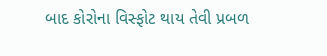બાદ કોરોના વિસ્ફોટ થાય તેવી પ્રબળ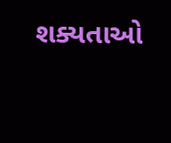શક્યતાઓ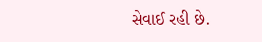સેવાઈ રહી છે.